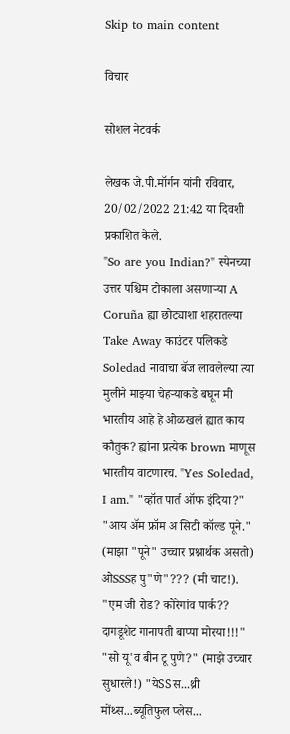Skip to main content

विचार

सोशल नेटवर्क

लेखक जे.पी.मॉर्गन यांनी रविवार, 20/02/2022 21:42 या दिवशी प्रकाशित केले.
"So are you Indian?" स्पेनच्या उत्तर पश्चिम टोकाला असणार्‍या A Coruña ह्या छोट्याशा शहरातल्या Take Away काउंटर पलिकडे Soledad नावाचा बॅज लावलेल्या त्या मुलीने माझ्या चेहर्‍याकडे बघून मी भारतीय आहे हे ओळखलं ह्यात काय कौतुक? ह्यांना प्रत्येक brown माणूस भारतीय वाटणारच. "Yes Soledad, I am." "व्हॉत पार्त ऑफ इंदिया?" "आय अ‍ॅम फ्रॉम अ सिटी कॉल्ड पूने." (माझा "पूने" उच्चार प्रश्नार्थक असतो) ओSSSह पु"णे"??? (मी चाट!). "एम जी रोड? कोरेगांव पार्क?? दागडूशेट गानापती बाप्पा मोरया!!!" "सो यू'व बीन टू पुणे?" (माझे उच्चार सुधारले!) "येSSस...थ्री मोंथ्स...ब्यूतिफुल प्लेस...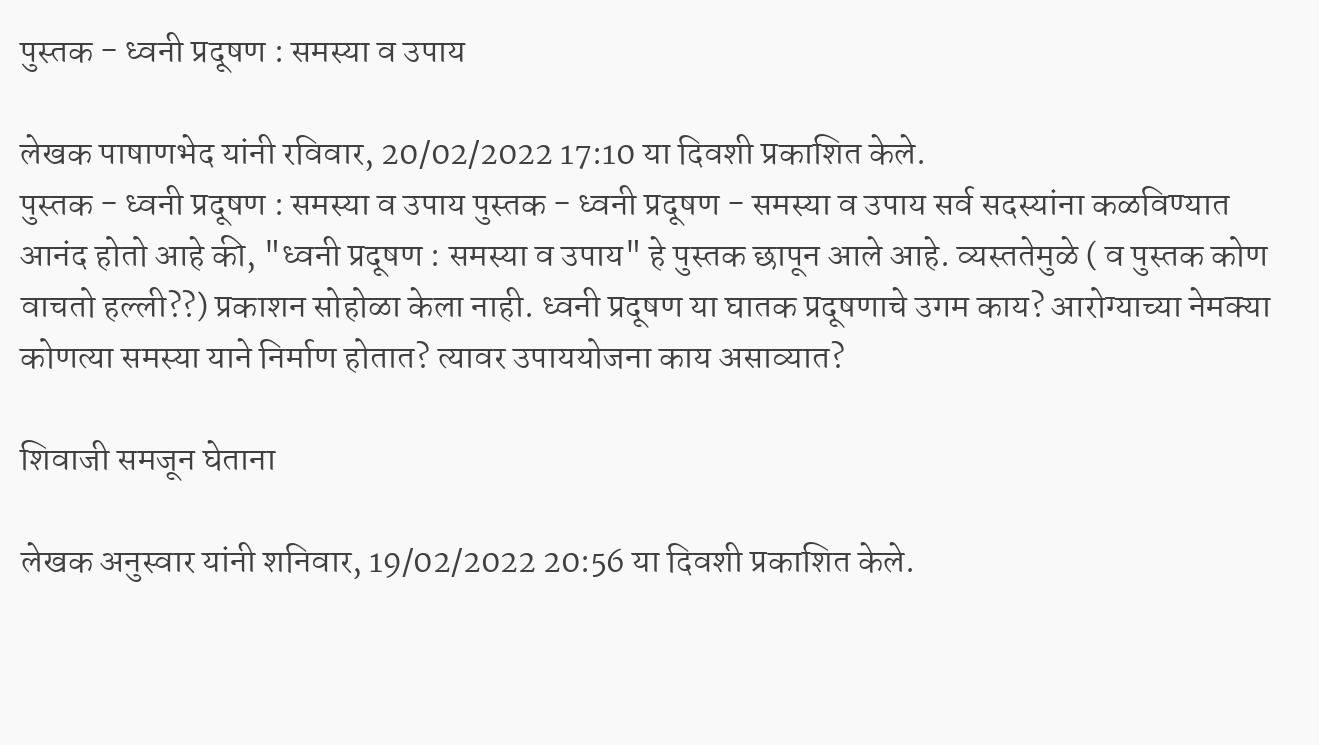पुस्तक - ध्वनी प्रदूषण : समस्या व उपाय

लेखक पाषाणभेद यांनी रविवार, 20/02/2022 17:10 या दिवशी प्रकाशित केले.
पुस्तक - ध्वनी प्रदूषण : समस्या व उपाय पुस्तक - ध्वनी प्रदूषण - समस्या व उपाय सर्व सदस्यांना कळविण्यात आनंद होतो आहे की, "ध्वनी प्रदूषण : समस्या व उपाय" हे पुस्तक छापून आले आहे. व्यस्ततेमुळे ( व पुस्तक कोण वाचतो हल्ली??) प्रकाशन सोहोळा केला नाही. ध्वनी प्रदूषण या घातक प्रदूषणाचे उगम काय? आरोग्याच्या नेमक्या कोणत्या समस्या याने निर्माण होतात? त्यावर उपाययोजना काय असाव्यात?

शिवाजी समजून घेताना

लेखक अनुस्वार यांनी शनिवार, 19/02/2022 20:56 या दिवशी प्रकाशित केले.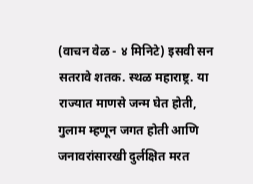(वाचन वेळ - ४ मिनिटे) इसवी सन सतरावे शतक. स्थळ महाराष्ट्र. या राज्यात माणसे जन्म घेत होती, गुलाम म्हणून जगत होती आणि जनावरांसारखी दुर्लक्षित मरत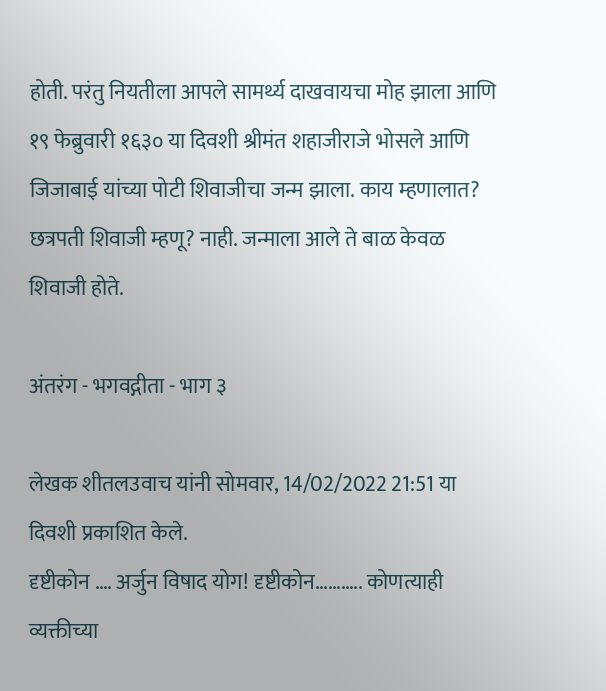होती. परंतु नियतीला आपले सामर्थ्य दाखवायचा मोह झाला आणि १९ फेब्रुवारी १६३० या दिवशी श्रीमंत शहाजीराजे भोसले आणि जिजाबाई यांच्या पोटी शिवाजीचा जन्म झाला. काय म्हणालात? छत्रपती शिवाजी म्हणू? नाही. जन्माला आले ते बाळ केवळ शिवाजी होते.

अंतरंग - भगवद्गीता - भाग ३

लेखक शीतलउवाच यांनी सोमवार, 14/02/2022 21:51 या दिवशी प्रकाशित केले.
दृष्टीकोन …. अर्जुन विषाद योग! दृष्टीकोन……….. कोणत्याही व्यक्तीच्या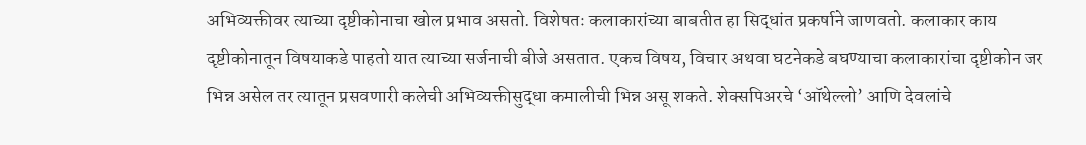अभिव्यक्तीवर त्याच्या दृष्टीकोनाचा खोल प्रभाव असतो. विशेषतः कलाकारांच्या बाबतीत हा सिद्धांत प्रकर्षाने जाणवतो. कलाकार काय दृष्टीकोनातून विषयाकडे पाहतो यात त्याच्या सर्जनाची बीजे असतात. एकच विषय, विचार अथवा घटनेकडे बघण्याचा कलाकारांचा दृष्टीकोन जर भिन्न असेल तर त्यातून प्रसवणारी कलेची अभिव्यक्तीसुद्धा कमालीची भिन्न असू शकते. शेक्सपिअरचे ‘ऑथेल्लो’ आणि देवलांचे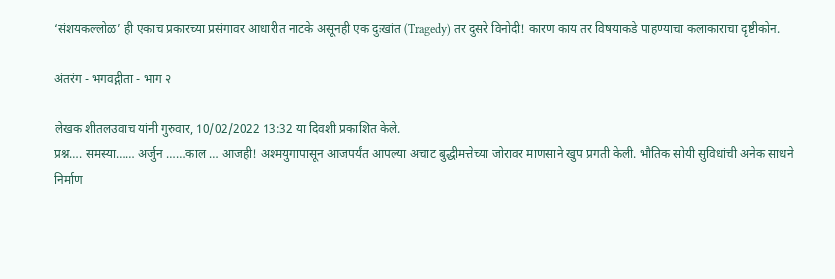‘संशयकल्लोळ’ ही एकाच प्रकारच्या प्रसंगावर आधारीत नाटके असूनही एक दुःखांत (Tragedy) तर दुसरे विनोदी! कारण काय तर विषयाकडे पाहण्याचा कलाकाराचा दृष्टीकोन.

अंतरंग - भगवद्गीता - भाग २

लेखक शीतलउवाच यांनी गुरुवार, 10/02/2022 13:32 या दिवशी प्रकाशित केले.
प्रश्न…. समस्या…… अर्जुन ……काल … आजही! अश्मयुगापासून आजपर्यंत आपल्या अचाट बुद्धीमत्तेच्या जोरावर माणसाने खुप प्रगती केली. भौतिक सोयी सुविधांची अनेक साधने निर्माण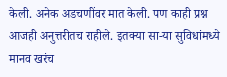केली. अनेक अडचणींवर मात केली. पण काही प्रश्न आजही अनुत्तरीतच राहीले. इतक्या सा-या सुविधांमध्ये मानव खरंच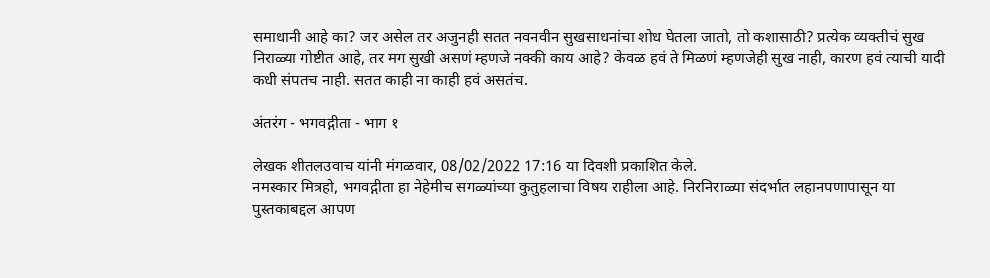समाधानी आहे का? जर असेल तर अजुनही सतत नवनवीन सुखसाधनांचा शोध घेतला जातो, तो कशासाठी? प्रत्येक व्यक्तीचं सुख निराळ्या गोष्टीत आहे, तर मग सुखी असणं म्हणजे नक्की काय आहे? केवळ हवं ते मिळणं म्हणजेही सुख नाही, कारण हवं त्याची यादी कधी संपतच नाही. सतत काही ना काही हवं असतंच.

अंतरंग - भगवद्गीता - भाग १

लेखक शीतलउवाच यांनी मंगळवार, 08/02/2022 17:16 या दिवशी प्रकाशित केले.
नमस्कार मित्रहो, भगवद्गीता हा नेहेमीच सगळ्यांच्या कुतुहलाचा विषय राहीला आहे. निरनिराळ्या संदर्भात लहानपणापासून या पुस्तकाबद्दल आपण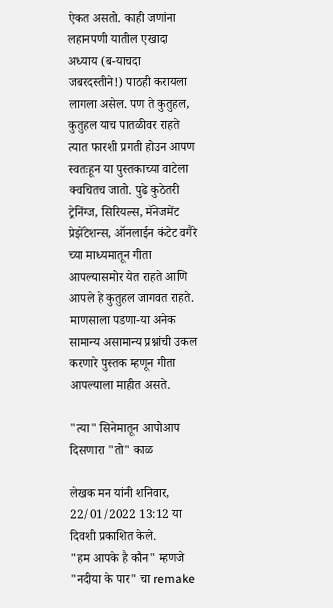ऐकत असतो. काही जणांना लहानपणी यातील एखादा अध्याय (ब-याचदा जबरदस्तीने!) पाठही करायला लागला असेल. पण ते कुतुहल, कुतुहल याच पातळीवर राहते त्यात फारशी प्रगती होउन आपण स्वतःहून या पुस्तकाच्या वाटेला क्वचितच जातो. पुढे कुठेतरी ट्रेनिंग्ज, सिरियल्स, मॅनेजमेंट प्रेझेंटेशन्स, ऑनलाईन कंटेट वगैरे च्या माध्यमातून गीता आपल्यासमोर येत राहते आणि आपले हे कुतुहल जागवत राहते. माणसाला पडणा-या अनेक सामान्य असामान्य प्रश्नांची उकल करणारे पुस्तक म्हणून गीता आपल्याला माहीत असते.

"त्या" सिनेमातून आपोआप दिसणारा "तो" काळ

लेखक मन यांनी शनिवार, 22/01/2022 13:12 या दिवशी प्रकाशित केले.
"हम आपके है कौन" म्हणजे "नदीया के पार" चा remake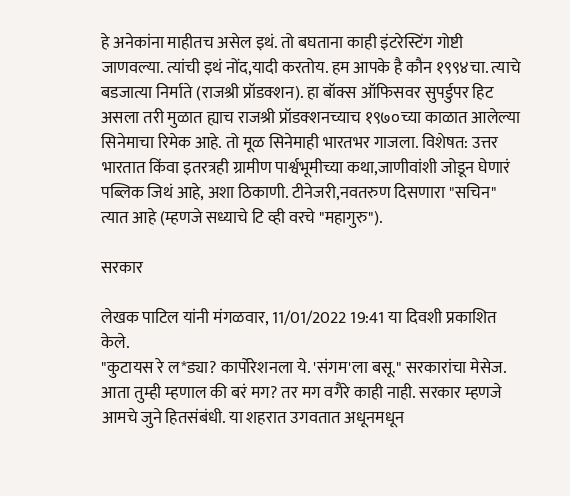हे अनेकांना माहीतच असेल इथं. तो बघताना काही इंटरेस्टिंग गोष्टी जाणवल्या. त्यांची इथं नोंद,यादी करतोय. हम आपके है कौन १९९४चा. त्याचे बडजात्या निर्माते (राजश्री प्रॉडक्शन). हा बॉक्स ऑफिसवर सुपर्डुपर हिट असला तरी मुळात ह्याच राजश्री प्रॉडक्शनच्याच १९७०च्या काळात आलेल्या सिनेमाचा रिमेक आहे. तो मूळ सिनेमाही भारतभर गाजला. विशेषत: उत्तर भारतात किंवा इतरत्रही ग्रामीण पार्श्वभूमीच्या कथा,जाणीवांशी जोडून घेणारं पब्लिक जिथं आहे, अशा ठिकाणी. टीनेजरी,नवतरुण दिसणारा "सचिन" त्यात आहे (म्हणजे सध्याचे टि व्ही वरचे "महागुरु").

सरकार

लेखक पाटिल यांनी मंगळवार, 11/01/2022 19:41 या दिवशी प्रकाशित केले.
"कुटायस रे ल*ड्या? कार्पोरेशनला ये. 'संगम'ला बसू." सरकारांचा मेसेज. आता तुम्ही म्हणाल की बरं मग? तर मग वगैरे काही नाही. सरकार म्हणजे आमचे जुने हितसंबंधी. या शहरात उगवतात अधूनमधून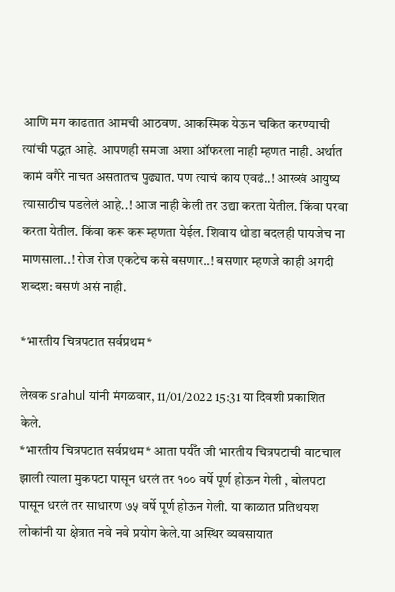आणि मग काढतात आमची आठवण. आकस्मिक येऊन चकित करण्याची त्यांची पद्धत आहे. आपणही समजा अशा ऑफरला नाही म्हणत नाही. अर्थात कामं वगैरे नाचत असतातच पुढ्यात. पण त्याचं काय एवढं..! आख्खं आयुष्य त्यासाठीच पडलेलं आहे..! आज नाही केली तर उद्या करता येतील. किंवा परवा करता येतील. किंवा करू करू म्हणता येईल. शिवाय थोडा बदलही पायजेच ना माणसाला..! रोज रोज एकटेच कसे बसणार..! बसणार म्हणजे काही अगदी शब्दश: बसणं असं नाही.

*भारतीय चित्रपटात सर्वप्रथम*

लेखक srahul यांनी मंगळवार, 11/01/2022 15:31 या दिवशी प्रकाशित केले.
*भारतीय चित्रपटात सर्वप्रथम* आता पर्यँत जी भारतीय चित्रपटाची वाटचाल झाली त्याला मुकपटा पासून धरलं तर १०० वर्षे पूर्ण होऊन गेली , बोलपटा पासून धरलं तर साधारण ७५ वर्षे पूर्ण होऊन गेली. या काळात प्रतिथयश लोकांनी या क्षेत्रात नवे नवे प्रयोग केले.या अस्थिर व्यवसायात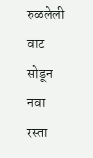रुळलेली वाट सोडून नवा रस्ता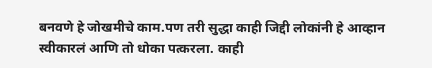बनवणे हे जोखमीचे काम.पण तरी सुद्धा काही जिद्दी लोकांनी हे आव्हान स्वीकारलं आणि तो धोका पत्करला. काही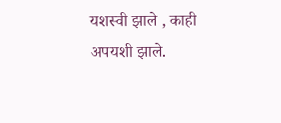यशस्वी झाले , काही अपयशी झाले.